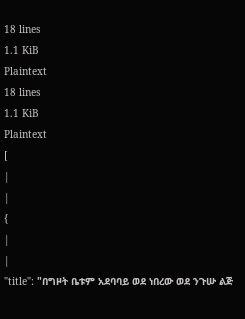18 lines
1.1 KiB
Plaintext
18 lines
1.1 KiB
Plaintext
[
|
|
{
|
|
"title": "በግዞት ቤቱም አደባባይ ወደ ነበረው ወደ ንጉሡ ልጅ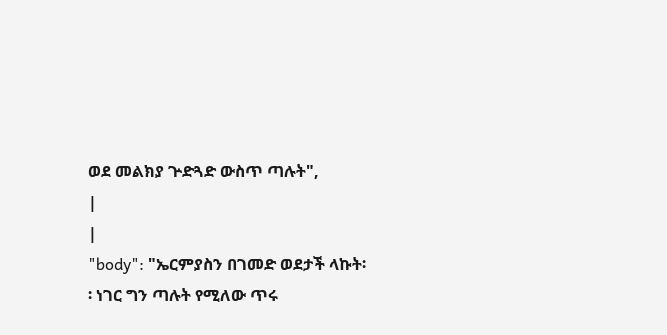ወደ መልክያ ጕድጓድ ውስጥ ጣሉት",
|
|
"body": "ኤርምያስን በገመድ ወደታች ላኩት፡፡ ነገር ግን ጣሉት የሚለው ጥሩ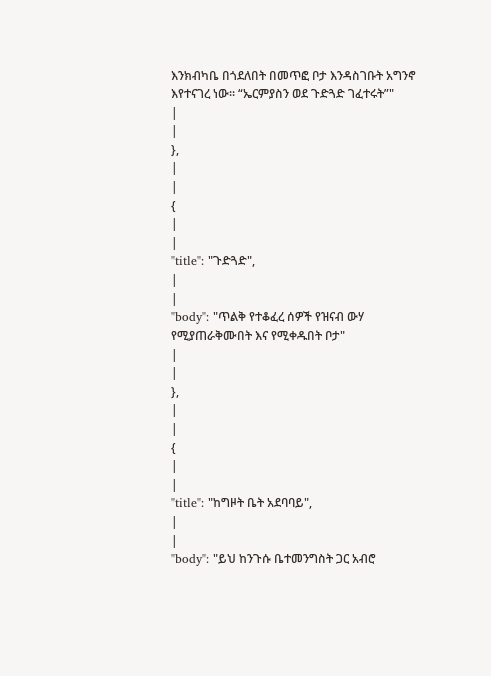እንክብካቤ በጎደለበት በመጥፎ ቦታ እንዳስገቡት አግንኖ እየተናገረ ነው፡፡ “ኤርምያስን ወደ ጉድጓድ ገፈተሩት”"
|
|
},
|
|
{
|
|
"title": "ጉድጓድ",
|
|
"body": "ጥልቅ የተቆፈረ ሰዎች የዝናብ ውሃ የሚያጠራቅሙበት እና የሚቀዱበት ቦታ"
|
|
},
|
|
{
|
|
"title": "ከግዞት ቤት አደባባይ",
|
|
"body": "ይህ ከንጉሱ ቤተመንግስት ጋር አብሮ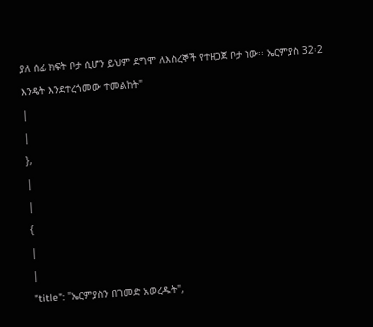ያለ ሰፊ ክፍት ቦታ ሲሆን ይህም ደግሞ ለእስረኞች የተዘጋጀ ቦታ ነው፡፡ ኤርምያስ 32፡2 እንዴት እንደተረጎመው ተመልከት"
|
|
},
|
|
{
|
|
"title": "ኤርምያስን በገመድ አወረዱት",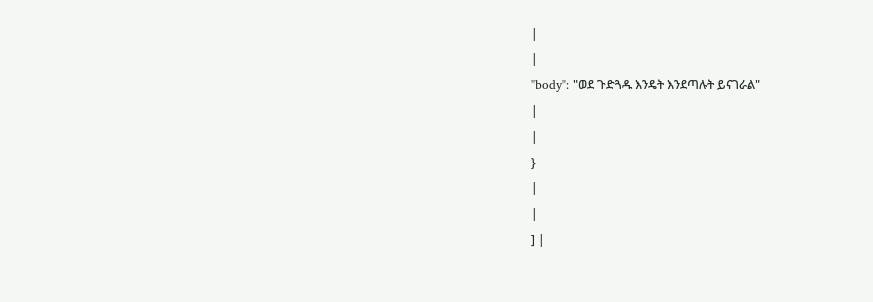|
|
"body": "ወደ ጉድጓዱ እንዴት እንደጣሉት ይናገራል"
|
|
}
|
|
] |